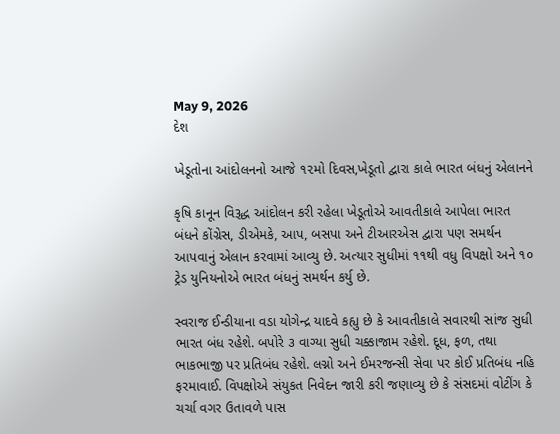May 9, 2026
દેશ

ખેડૂતોના આંદોલનનો આજે ૧૨મો દિવસ,ખેડૂતો દ્વારા કાલે ભારત બંધનું એલાનને

કૃષિ કાનૂન વિરૂદ્ધ આંદોલન કરી રહેલા ખેડૂતોએ આવતીકાલે આપેલા ભારત બંધને કોંગ્રેસ, ડીએમકે, આપ, બસપા અને ટીઆરએસ દ્વારા પણ સમર્થન આપવાનું એલાન કરવામાં આવ્યુ છે. અત્યાર સુધીમાં ૧૧થી વધુ વિપક્ષો અને ૧૦ ટ્રેડ યુનિયનોએ ભારત બંધનું સમર્થન કર્યુ છે.

સ્વરાજ ઈન્ડીયાના વડા યોગેન્દ્ર યાદવે કહ્યુ છે કે આવતીકાલે સવારથી સાંજ સુધી ભારત બંધ રહેશે. બપોરે ૩ વાગ્યા સુધી ચક્કાજામ રહેશે. દૂધ, ફળ, તથા ભાકભાજી પર પ્રતિબંધ રહેશે. લગ્નો અને ઈમરજન્સી સેવા પર કોઈ પ્રતિબંધ નહિ ફરમાવાઈ. વિપક્ષોએ સંયુકત નિવેદન જારી કરી જણાવ્યુ છે કે સંસદમાં વોટીંગ કે ચર્ચા વગર ઉતાવળે પાસ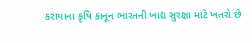કરાયાના કૃષિ કાનૂન ભારતની ખાદ્ય સુરક્ષા માટે ખતરો છે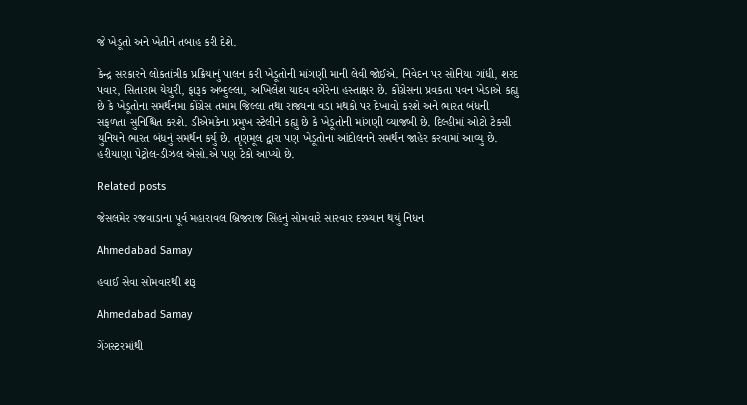જે ખેડૂતો અને ખેતીને તબાહ કરી દેશે.

કેન્દ્ર સરકારને લોકતાંત્રીક પ્રક્રિયાનું પાલન કરી ખેડૂતોની માંગણી માની લેવી જોઈએ. નિવેદન પર સોનિયા ગાંધી, શરદ પવાર, સિતારામ યેચુરી, ફારૂક અબ્દુલ્લા, અખિલેશ યાદવ વગેરેના હસ્તાક્ષર છે. કોંગ્રેસના પ્રવકતા પવન ખેડાએ કહ્યુ છે કે ખેડૂતોના સમર્થનમા કોંગ્રેસ તમામ જિલ્લા તથા રાજ્યના વડા મથકો પર દેખાવો કરશે અને ભારત બંધની સફળતા સુનિશ્ચિત કરશે. ડીએમકેના પ્રમુખ સ્ટેલીને કહ્યુ છે કે ખેડૂતોની માંગણી વ્યાજબી છે. દિલ્હીમાં ઓટો ટેકસી યુનિયને ભારત બંધનું સમર્થન કર્યુ છે. તૃણમૂલ દ્વારા પણ ખેડૂતોના આંદોલનને સમર્થન જાહેર કરવામાં આવ્યુ છે. હરીયાણા પેટ્રોલ-ડીઝલ એસો.એ પણ ટેકો આપ્યો છે.

Related posts

જેસલમેર રજવાડાના પૂર્વ મહારાવલ બ્રિજરાજ સિંહનું સોમવારે સારવાર દરમ્યાન થયું નિધન

Ahmedabad Samay

હવાઈ સેવા સોમવારથી શરૂ

Ahmedabad Samay

ગેંગસ્ટરમાંથી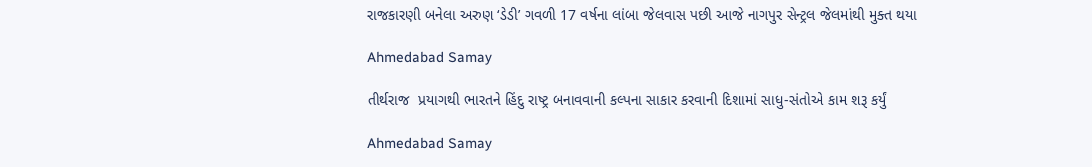રાજકારણી બનેલા અરુણ ‘ડેડી’ ગવળી 17 વર્ષના લાંબા જેલવાસ પછી આજે નાગપુર સેન્ટ્રલ જેલમાંથી મુક્ત થયા

Ahmedabad Samay

તીર્થરાજ  પ્રયાગથી ભારતને હિંદુ રાષ્‍ટ્ર બનાવવાની કલ્‍પના સાકાર કરવાની દિશામાં સાધુ-સંતોએ કામ શરૂ કર્યું

Ahmedabad Samay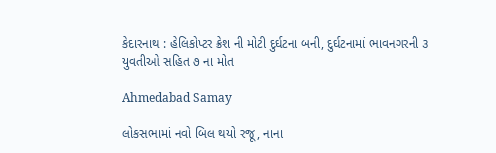કેદારનાથ : હેલિકોપ્‍ટર ક્રેશ ની મોટી દુર્ઘટના બની, દુર્ઘટનામાં ભાવનગરની ૩ યુવતીઓ સહિત ૭ ના મોત

Ahmedabad Samay

લોકસભામાં નવો બિલ થયો રજૂ, નાના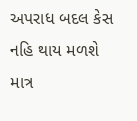અપરાધ બદલ કેસ નહિ થાય મળશે માત્ર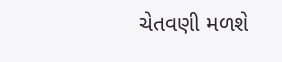ચેતવણી મળશે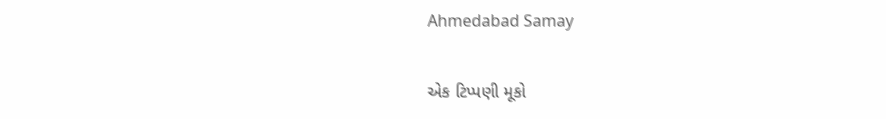Ahmedabad Samay

એક ટિપ્પણી મૂકો